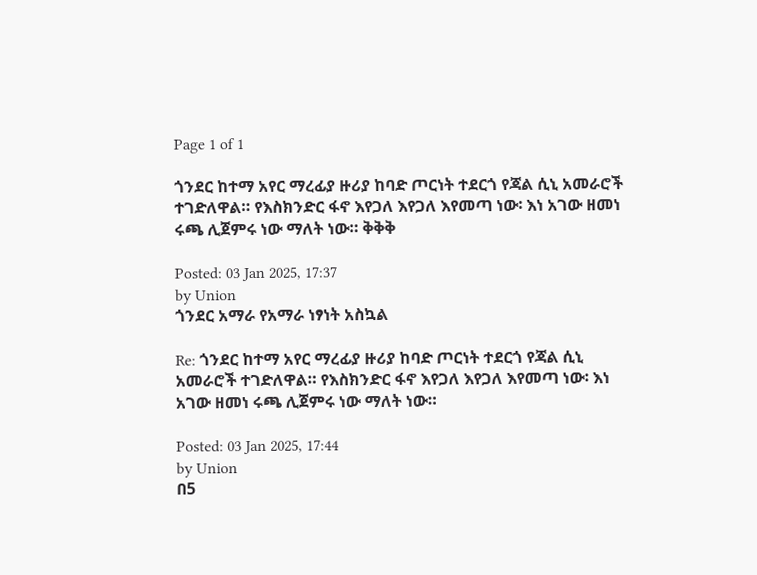Page 1 of 1

ጎንደር ከተማ አየር ማረፊያ ዙሪያ ከባድ ጦርነት ተደርጎ የጃል ሲኒ አመራሮች ተገድለዋል። የእስክንድር ፋኖ እየጋለ እየጋለ እየመጣ ነው፡ እነ አገው ዘመነ ሩጫ ሊጀምሩ ነው ማለት ነው። ቅቅቅ

Posted: 03 Jan 2025, 17:37
by Union
ጎንደር አማራ የአማራ ነፃነት አስኳል

Re: ጎንደር ከተማ አየር ማረፊያ ዙሪያ ከባድ ጦርነት ተደርጎ የጃል ሲኒ አመራሮች ተገድለዋል። የእስክንድር ፋኖ እየጋለ እየጋለ እየመጣ ነው፡ እነ አገው ዘመነ ሩጫ ሊጀምሩ ነው ማለት ነው።

Posted: 03 Jan 2025, 17:44
by Union
በ5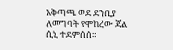አቅጣጫ ወደ ደንቢያ ለመግባት የሞከረው ጃል ሲኒ ተደምሰሰ።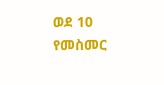ወደ 10 የመስመር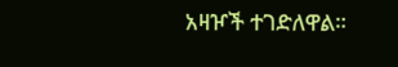አዛዦች ተገድለዋል።